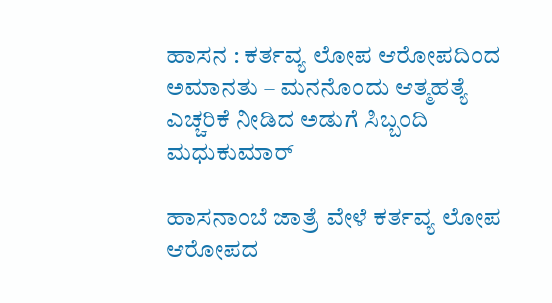ಹಾಸನ : ಕರ್ತವ್ಯ ಲೋಪ ಆರೋಪದಿಂದ ಅಮಾನತು – ಮನನೊಂದು ಆತ್ಮಹತ್ಯೆ ಎಚ್ಚರಿಕೆ ನೀಡಿದ ಅಡುಗೆ ಸಿಬ್ಬಂದಿ ಮಧುಕುಮಾರ್

ಹಾಸನಾಂಬೆ ಜಾತ್ರೆ ವೇಳೆ ಕರ್ತವ್ಯ ಲೋಪ ಆರೋಪದ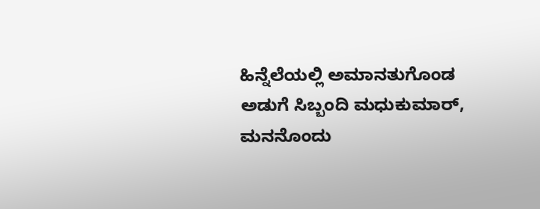ಹಿನ್ನೆಲೆಯಲ್ಲಿ ಅಮಾನತುಗೊಂಡ ಅಡುಗೆ ಸಿಬ್ಬಂದಿ ಮಧುಕುಮಾರ್, ಮನನೊಂದು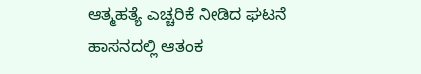ಆತ್ಮಹತ್ಯೆ ಎಚ್ಚರಿಕೆ ನೀಡಿದ ಘಟನೆ ಹಾಸನದಲ್ಲಿ ಆತಂಕ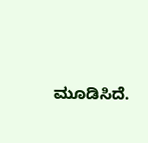ಮೂಡಿಸಿದೆ.